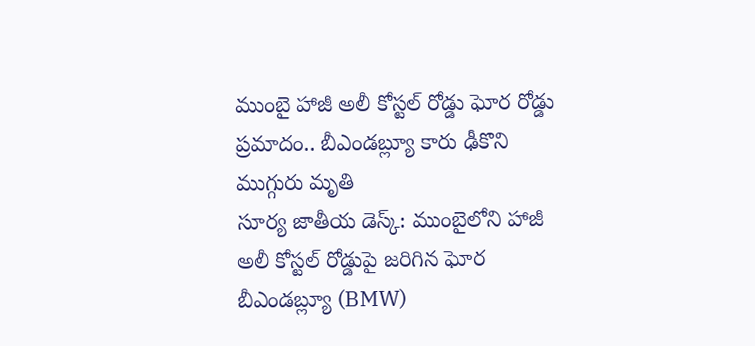ముంబై హాజీ అలీ కోస్టల్ రోడ్డు ఘోర రోడ్డు ప్రమాదం.. బీఎండబ్ల్యూ కారు ఢీకొని ముగ్గురు మృతి
సూర్య జాతీయ డెస్క్: ముంబైలోని హాజీ అలీ కోస్టల్ రోడ్డుపై జరిగిన ఘోర బీఎండబ్ల్యూ (BMW)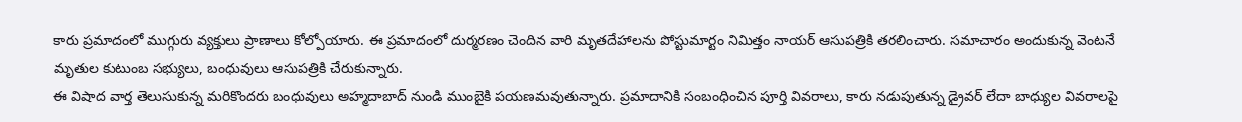కారు ప్రమాదంలో ముగ్గురు వ్యక్తులు ప్రాణాలు కోల్పోయారు. ఈ ప్రమాదంలో దుర్మరణం చెందిన వారి మృతదేహాలను పోస్టుమార్టం నిమిత్తం నాయర్ ఆసుపత్రికి తరలించారు. సమాచారం అందుకున్న వెంటనే మృతుల కుటుంబ సభ్యులు, బంధువులు ఆసుపత్రికి చేరుకున్నారు.
ఈ విషాద వార్త తెలుసుకున్న మరికొందరు బంధువులు అహ్మదాబాద్ నుండి ముంబైకి పయణమవుతున్నారు. ప్రమాదానికి సంబంధించిన పూర్తి వివరాలు, కారు నడుపుతున్న డ్రైవర్ లేదా బాధ్యుల వివరాలపై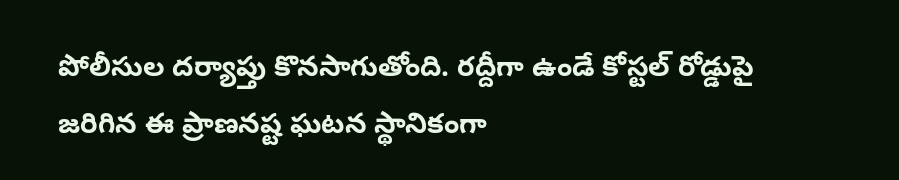పోలీసుల దర్యాప్తు కొనసాగుతోంది. రద్దీగా ఉండే కోస్టల్ రోడ్డుపై జరిగిన ఈ ప్రాణనష్ట ఘటన స్థానికంగా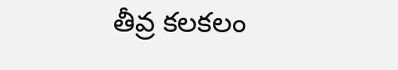తీవ్ర కలకలం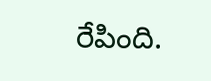రేపింది.